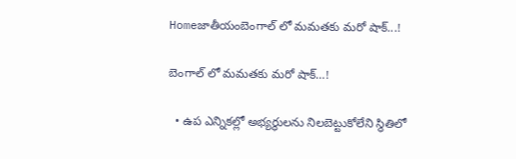Homeజాతీయంబెంగాల్ లో మమతకు మరో షాక్...!

బెంగాల్ లో మమతకు మరో షాక్…!

  • ఉప ఎన్నికల్లో అభ్యర్థులను నిలబెట్టుకోలేని స్థితిలో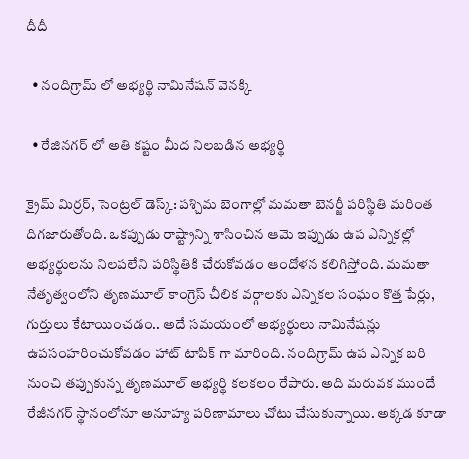దీదీ

  • నందిగ్రామ్ లో అభ్యర్థి నామినేషన్ వెనక్కి

  • రేజినగర్ లో అతి కష్టం మీద నిలబడిన అభ్యర్థి

క్రైమ్ మిర్రర్, సెంట్రల్ డెస్క్: పశ్చిమ బెంగాల్లో మమతా బెనర్జీ పరిస్థితి మరింత దిగజారుతోంది. ఒకప్పుడు రాష్ట్రాన్ని శాసించిన ఆమె ఇప్పుడు ఉప ఎన్నికల్లో అభ్యర్థులను నిలపలేని పరిస్థితికి చేరుకోవడం ఆందోళన కలిగిస్తోంది. మమతా నేతృత్వంలోని తృణమూల్ కాంగ్రెస్ చీలిక వర్గాలకు ఎన్నికల సంఘం కొత్త పేర్లు, గుర్తులు కేటాయించడం.. అదే సమయంలో అభ్యర్థులు నామినేషన్లు ఉపసంహరించుకోవడం హాట్ టాపిక్ గా మారింది. నందిగ్రామ్ ఉప ఎన్నిక బరి నుంచి తప్పుకున్న తృణమూల్ అభ్యర్థి కలకలం రేపారు. అది మరువక ముందే రేజీనగర్ స్థానంలోనూ అనూహ్య పరిణామాలు చోటు చేసుకున్నాయి. అక్కడ కూడా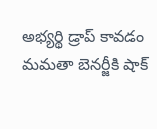అభ్యర్థి డ్రాప్ కావడం మమతా బెనర్జీకి షాక్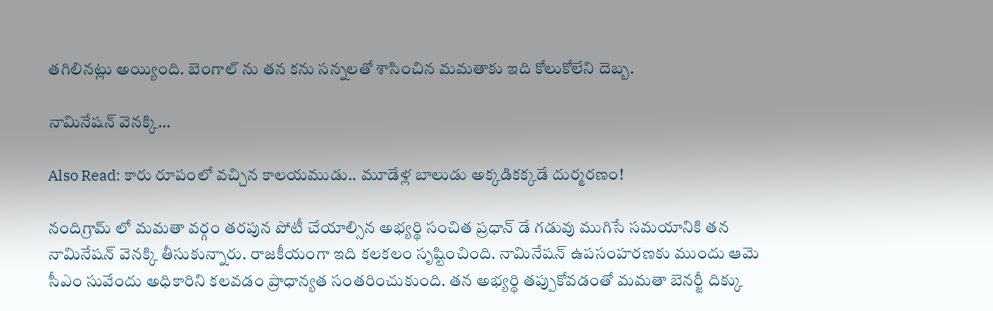తగిలినట్లు అయ్యింది. బెంగాల్ ను తన కను సన్నలతో శాసించిన మమతాకు ఇది కోలుకోలేని దెబ్బ.

నామినేషన్ వెనక్కి…

Also Read: కారు రూపంలో వచ్చిన కాలయముడు.. మూడేళ్ల బాలుడు అక్కడికక్కడే దుర్మరణం!

నందిగ్రామ్ లో మమతా వర్గం తరపున పోటీ చేయాల్సిన అభ్యర్థి సంచిత ప్రధాన్ డే గడువు ముగిసే సమయానికి తన నామినేషన్ వెనక్కి తీసుకున్నారు. రాజకీయంగా ఇది కలకలం సృష్టించింది. నామినేషన్ ఉపసంహరణకు ముందు ఆమె సీఎం సువేందు అధికారిని కలవడం ప్రాధాన్యత సంతరించుకుంది. తన అభ్యర్థి తప్పుకోవడంతో మమతా బెనర్జీ దిక్కు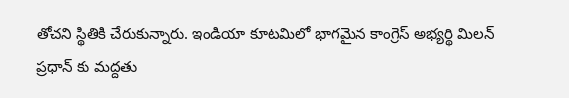తోచని స్థితికి చేరుకున్నారు. ఇండియా కూటమిలో భాగమైన కాంగ్రెస్ అభ్యర్థి మిలన్ ప్రధాన్ కు మద్దతు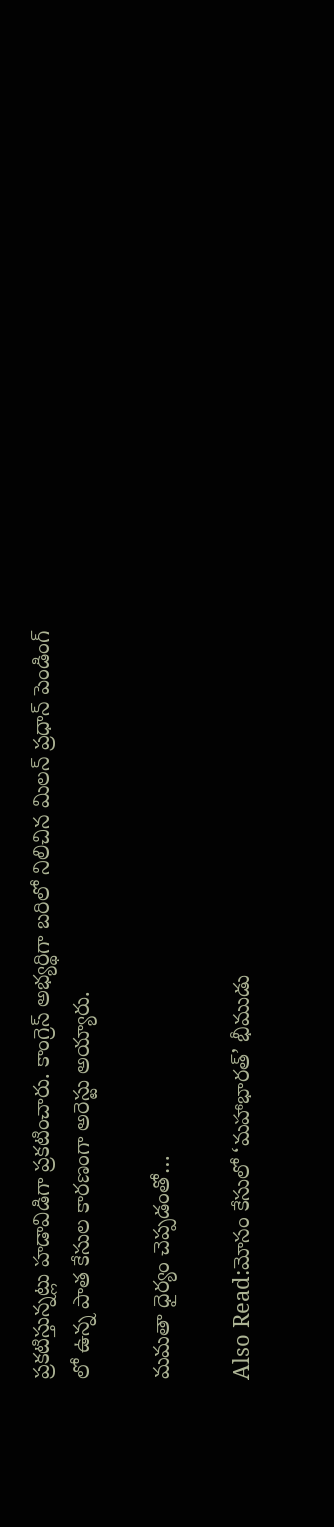ప్రకటిస్తున్నట్లు హడావిడిగా ప్రకటించారు. కాంగ్రెస్ అభ్యర్థిగా బరిలో నిలిచిన మిలన్ ప్రధాన్ పెండింగ్ లో ఉన్న పాత కేసుల కారణంగా అరెస్టు అయ్యారు.

మమతా ధైర్యం చెప్పడంతో…

Also Read:మోసం కేసులో ‘మహాభారత్’ భీముడు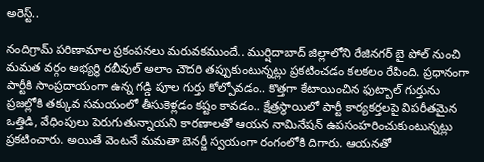అరెస్ట్..

నందిగ్రామ్ పరిణామాల ప్రకంపనలు మరువకముందే.. ముర్షిదాబాద్ జిల్లాలోని రేజినగర్ బై పోల్ నుంచి మమత వర్గం అభ్యర్థి రబీవుల్ అలాం చౌదరి తప్పుకుంటున్నట్లు ప్రకటించడం కలకలం రేపింది. ప్రధానంగా పార్టీకి సాంప్రదాయంగా ఉన్న గడ్డి పూల గుర్తు కోల్పోవడం.. కొత్తగా కేటాయించిన ఫుట్బాల్ గుర్తును ప్రజల్లోకి తక్కువ సమయంలో తీసుకెళ్లడం కష్టం కావడం.. క్షేత్రస్థాయిలో పార్టీ కార్యకర్తలపై విపరీతమైన ఒత్తిడి, వేధింపులు పెరుగుతున్నాయని కారణాలతో ఆయన నామినేషన్ ఉపసంహరించుకుంటున్నట్లు ప్రకటించారు. అయితే వెంటనే మమతా బెనర్జీ స్వయంగా రంగంలోకి దిగారు. ఆయనతో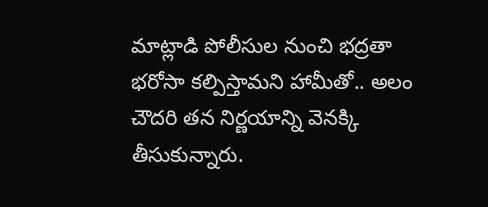మాట్లాడి పోలీసుల నుంచి భద్రతా భరోసా కల్పిస్తామని హామీతో.. అలం చౌదరి తన నిర్ణయాన్ని వెనక్కి తీసుకున్నారు.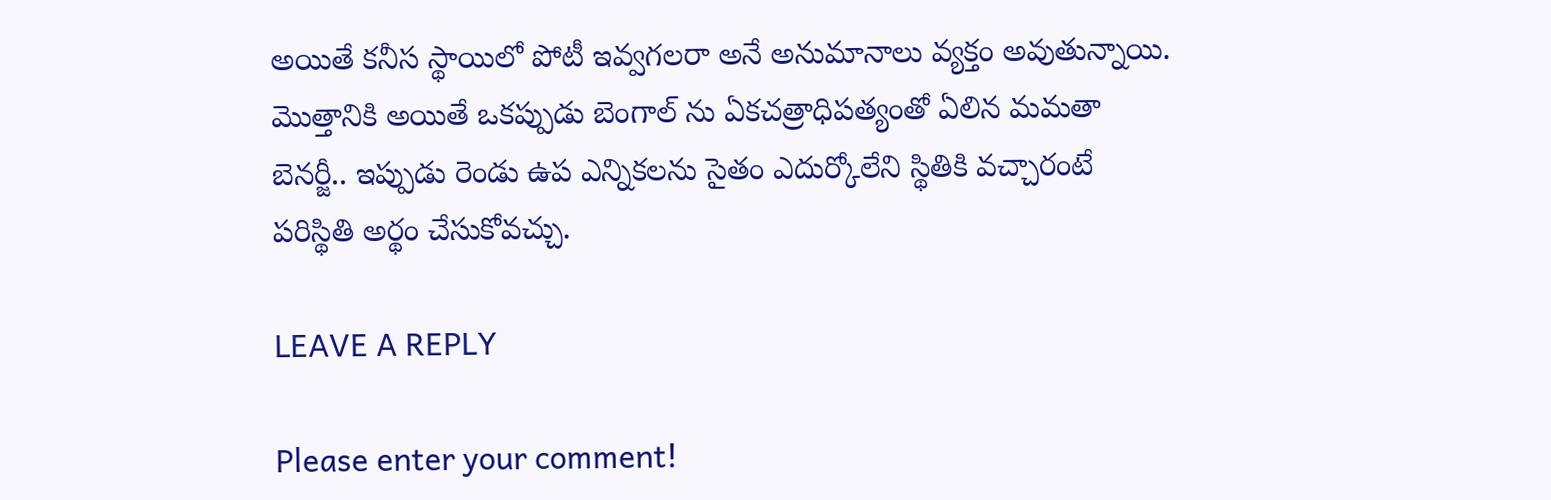అయితే కనీస స్థాయిలో పోటీ ఇవ్వగలరా అనే అనుమానాలు వ్యక్తం అవుతున్నాయి. మొత్తానికి అయితే ఒకప్పుడు బెంగాల్ ను ఏకచత్రాధిపత్యంతో ఏలిన మమతా బెనర్జీ.. ఇప్పుడు రెండు ఉప ఎన్నికలను సైతం ఎదుర్కోలేని స్థితికి వచ్చారంటే పరిస్థితి అర్థం చేసుకోవచ్చు.

LEAVE A REPLY

Please enter your comment!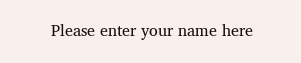Please enter your name here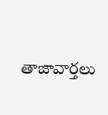తాజావార్తలు